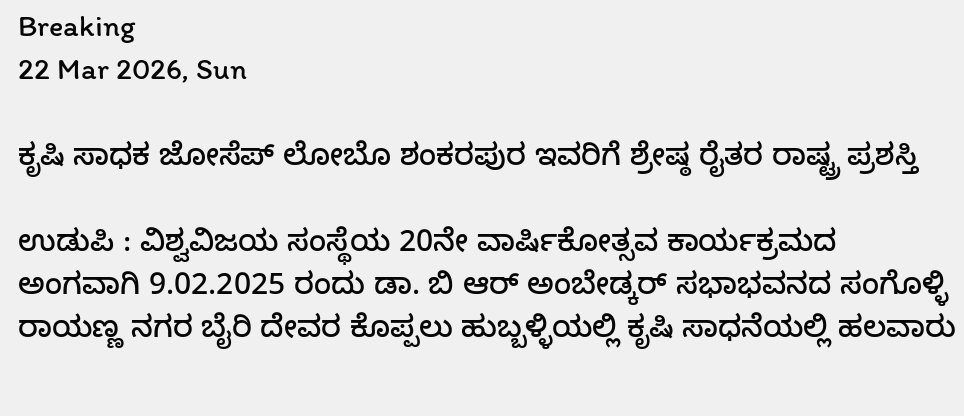Breaking
22 Mar 2026, Sun

ಕೃಷಿ ಸಾಧಕ ಜೋಸೆಪ್ ಲೋಬೊ ಶಂಕರಪುರ ಇವರಿಗೆ ಶ್ರೇಷ್ಠ ರೈತರ ರಾಷ್ಟ್ರ ಪ್ರಶಸ್ತಿ

ಉಡುಪಿ : ವಿಶ್ವವಿಜಯ ಸಂಸ್ಥೆಯ 20ನೇ ವಾರ್ಷಿಕೋತ್ಸವ ಕಾರ್ಯಕ್ರಮದ ಅಂಗವಾಗಿ 9.02.2025 ರಂದು ಡಾ. ಬಿ ಆರ್ ಅಂಬೇಡ್ಕರ್ ಸಭಾಭವನದ ಸಂಗೊಳ್ಳಿ ರಾಯಣ್ಣ ನಗರ ಬೈರಿ ದೇವರ ಕೊಪ್ಪಲು ಹುಬ್ಬಳ್ಳಿಯಲ್ಲಿ ಕೃಷಿ ಸಾಧನೆಯಲ್ಲಿ ಹಲವಾರು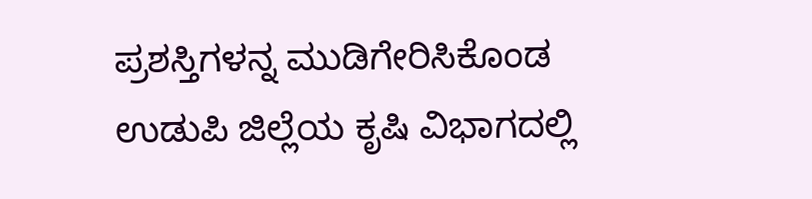ಪ್ರಶಸ್ತಿಗಳನ್ನ ಮುಡಿಗೇರಿಸಿಕೊಂಡ ಉಡುಪಿ ಜಿಲ್ಲೆಯ ಕೃಷಿ ವಿಭಾಗದಲ್ಲಿ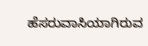ಹೆಸರುವಾಸಿಯಾಗಿರುವ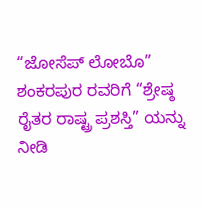“ಜೋಸೆಪ್ ಲೋಬೊ” ಶಂಕರಪುರ ರವರಿಗೆ “ಶ್ರೇಷ್ಠ ರೈತರ ರಾಷ್ಟ್ರ ಪ್ರಶಸ್ತಿ” ಯನ್ನು ನೀಡಿ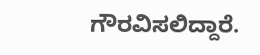ಗೌರವಿಸಲಿದ್ದಾರೆ.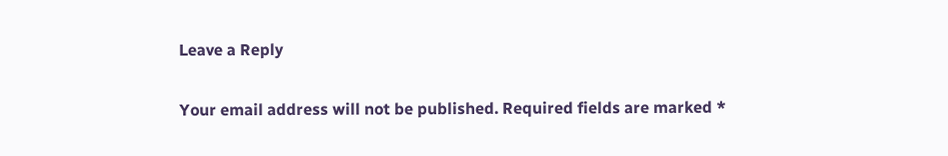Leave a Reply

Your email address will not be published. Required fields are marked *